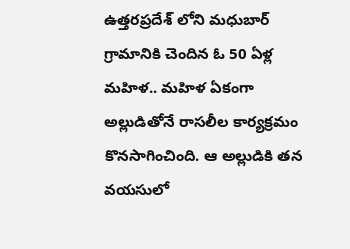ఉత్తరప్రదేశ్ లోని మధుబార్ గ్రామానికి చెందిన ఓ 50 ఏళ్ల మహిళ.. మహిళ ఏకంగా అల్లుడితోనే రాసలీల కార్యక్రమం కొనసాగించింది. ఆ అల్లుడికి తన వయసులో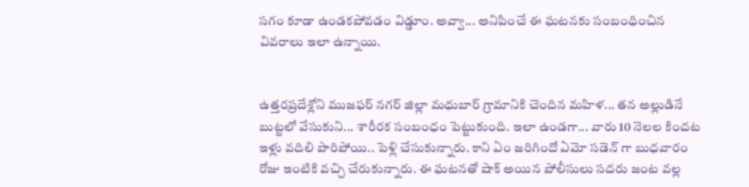సగం కూడా ఉండకపోవడం విడ్డూం. అవ్వా... అనిపించే ఈ ఘటనకు సంబంధించిన వివరాలు ఇలా ఉన్నాయి.


ఉత్తరప్రదేశ్లోని ముజఫర్ నగర్ జిల్లా మధుబార్ గ్రామానికి చెందిన మహిళ... తన అల్లుడినే బుట్టలో వేసుకుని... శారీరక సంబంధం పెట్టుకుంది. ఇలా ఉండగా... వారు 10 నెలల కిందట ఇళ్లు వదిలి పారిపోయి.. పెళ్లి చేసుకున్నారు. కాని ఏం జరిగిందో ఏమో సడెన్ గా బుధవారం రోజు ఇంటికి వచ్చి చేరుకున్నారు. ఈ ఘటనతో షాక్ అయిన పోలీసులు సదరు జంట వల్ల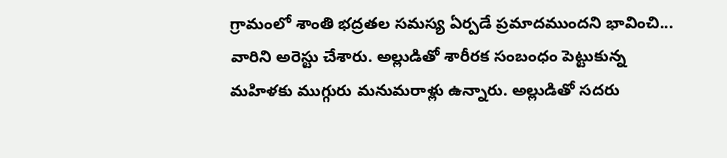గ్రామంలో శాంతి భద్రతల సమస్య ఏర్పడే ప్రమాదముందని భావించి... వారిని అరెస్టు చేశారు. అల్లుడితో శారీరక సంబంధం పెట్టుకున్న మహిళకు ముగ్గురు మనుమరాళ్లు ఉన్నారు. అల్లుడితో సదరు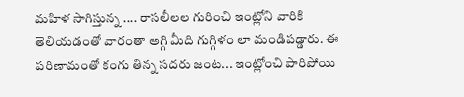మహిళ సాగిస్తున్న .... రాసలీలల గురించి ఇంట్లోని వారికి తెలియడంతో వారంతా అగ్గి మీది గుగ్గిళం లా మండిపడ్డారు. ఈ పరిణామంతో కంగు తిన్న సదరు జంట... ఇంట్లోంచి పారిపోయి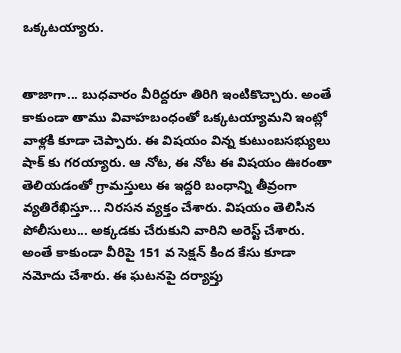ఒక్కటయ్యారు.


తాజాగా... బుధవారం వీరిద్దరూ తిరిగి ఇంటికొచ్చారు. అంతే కాకుండా తాము వివాహబంధంతో ఒక్కటయ్యామని ఇంట్లో వాళ్లకి కూడా చెప్పారు. ఈ విషయం విన్న కుటుంబసభ్యులు షాక్ కు గరయ్యారు. ఆ నోట, ఈ నోట ఈ విషయం ఊరంతా తెలియడంతో గ్రామస్తులు ఈ ఇద్దరి బంధాన్ని తీవ్రంగా వ్యతిరేఖిస్తూ... నిరసన వ్యక్తం చేశారు. విషయం తెలిసిన పోలీసులు... అక్కడకు చేరుకుని వారిని అరెస్ట్ చేశారు. అంతే కాకుండా వీరిపై 151 వ సెక్షన్ కింద కేసు కూడా నమోదు చేశారు. ఈ ఘటనపై దర్యాప్తు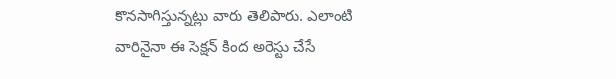కొనసాగిస్తున్నట్లు వారు తెలిపారు. ఎలాంటి వారినైనా ఈ సెక్షన్ కింద అరెస్టు చేసే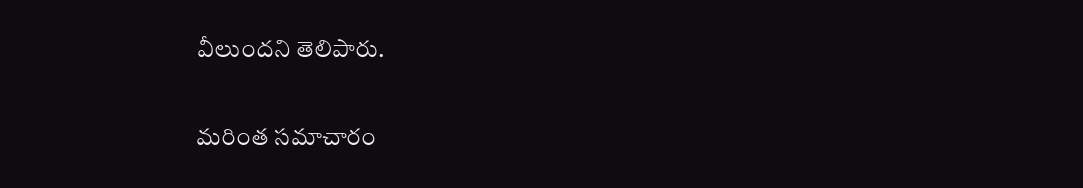వీలుందని తెలిపారు.

మరింత సమాచారం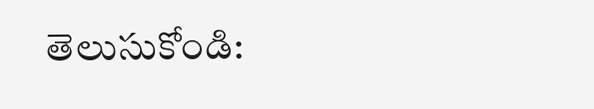తెలుసుకోండి: